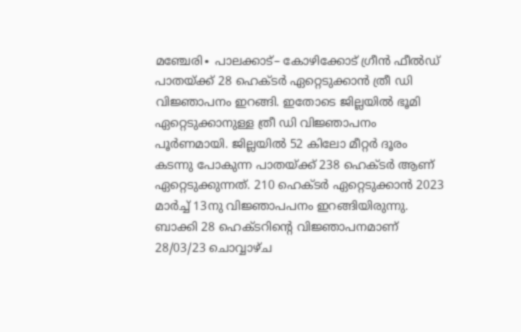മഞ്ചേരി∙ പാലക്കാട്– കോഴിക്കോട് ഗ്രീൻ ഫീൽഡ് പാതയ്ക്ക് 28 ഹെക്ടർ ഏറ്റെടുക്കാൻ ത്രീ ഡി വിജ്ഞാപനം ഇറങ്ങി. ഇതോടെ ജില്ലയിൽ ഭൂമി ഏറ്റെടുക്കാനുള്ള ത്രീ ഡി വിജ്ഞാപനം പൂർണമായി. ജില്ലയിൽ 52 കിലോ മീറ്റർ ദൂരം കടന്നു പോകുന്ന പാതയ്ക്ക് 238 ഹെക്ടർ ആണ് ഏറ്റെടുക്കുന്നത്. 210 ഹെക്ടർ ഏറ്റെടുക്കാൻ 2023 മാർച്ച് 13നു വിജ്ഞാപപനം ഇറങ്ങിയിരുന്നു. ബാക്കി 28 ഹെക്ടറിന്റെ വിജ്ഞാപനമാണ് 28/03/23 ചൊവ്വാഴ്ച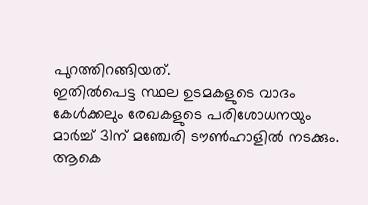പുറത്തിറങ്ങിയത്.
ഇതിൽപെട്ട സ്ഥല ഉടമകളുടെ വാദം കേൾക്കലും രേഖകളുടെ പരിശോധനയും മാർച്ച് 31ന് മഞ്ചേരി ടൗൺഹാളിൽ നടക്കും. ആകെ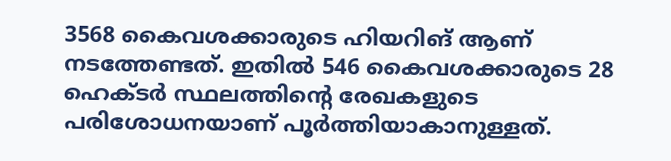3568 കൈവശക്കാരുടെ ഹിയറിങ് ആണ് നടത്തേണ്ടത്. ഇതിൽ 546 കൈവശക്കാരുടെ 28 ഹെക്ടർ സ്ഥലത്തിന്റെ രേഖകളുടെ പരിശോധനയാണ് പൂർത്തിയാകാനുള്ളത്.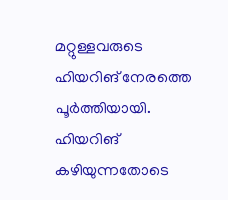മറ്റുള്ളവരുടെ ഹിയറിങ് നേരത്തെ പൂർത്തിയായി. ഹിയറിങ് കഴിയുന്നതോടെ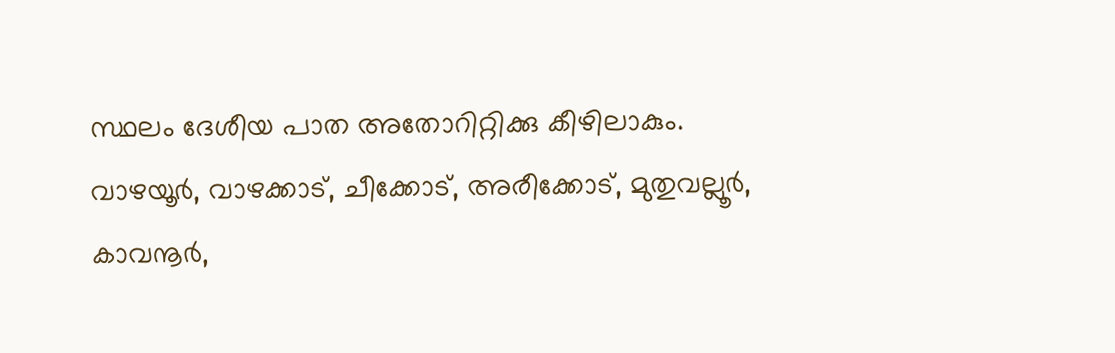സ്ഥലം ദേശീയ പാത അതോറിറ്റിക്കു കീഴിലാകും.
വാഴയൂർ, വാഴക്കാട്, ചീക്കോട്, അരീക്കോട്, മുതുവല്ലൂർ, കാവനൂർ,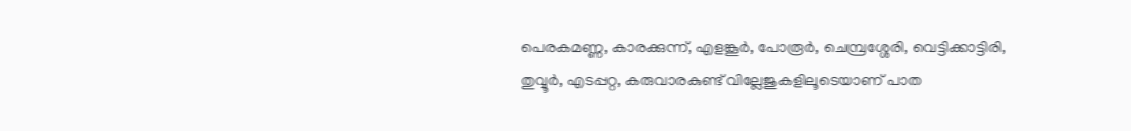പെരകമണ്ണ, കാരക്കുന്ന്, എളങ്കൂർ, പോരൂർ, ചെമ്പ്രശ്ശേരി, വെട്ടിക്കാട്ടിരി, തുവ്വൂർ, എടപ്പറ്റ, കരുവാരകുണ്ട് വില്ലേജുകളിലൂടെയാണ് പാത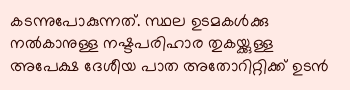കടന്നുപോകുന്നത്. സ്ഥല ഉടമകൾക്കു നൽകാനുള്ള നഷ്ടപരിഹാര തുകയ്ക്കുള്ള അപേക്ഷ ദേശീയ പാത അതോറിറ്റിക്ക് ഉടൻ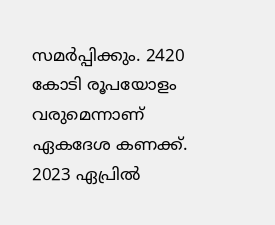സമർപ്പിക്കും. 2420 കോടി രൂപയോളം വരുമെന്നാണ് ഏകദേശ കണക്ക്. 2023 ഏപ്രിൽ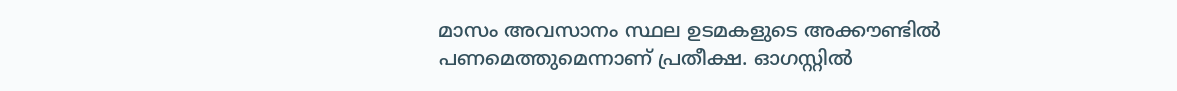മാസം അവസാനം സ്ഥല ഉടമകളുടെ അക്കൗണ്ടിൽ പണമെത്തുമെന്നാണ് പ്രതീക്ഷ. ഓഗസ്റ്റിൽ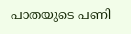പാതയുടെ പണി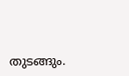തുടങ്ങും.